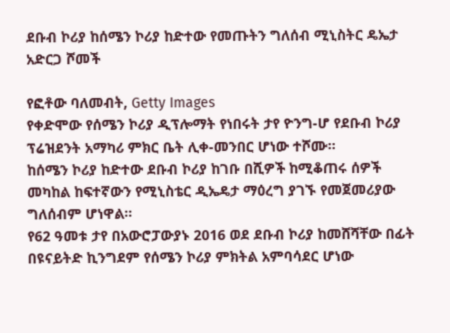ደቡብ ኮሪያ ከሰሜን ኮሪያ ከድተው የመጡትን ግለሰብ ሚኒስትር ዴኤታ አድርጋ ሾመች

የፎቶው ባለመብት, Getty Images
የቀድሞው የሰሜን ኮሪያ ዲፕሎማት የነበሩት ታየ ዮንግ-ሆ የደቡብ ኮሪያ ፕሬዝደንት አማካሪ ምክር ቤት ሊቀ-መንበር ሆነው ተሾሙ።
ከሰሜን ኮሪያ ከድተው ደቡብ ኮሪያ ከገቡ በሺዎች ከሚቆጠሩ ሰዎች መካከል ከፍተኛውን የሚኒስቴር ዲኤዴታ ማዕረግ ያገኙ የመጀመሪያው ግለሰብም ሆነዋል።
የ62 ዓመቱ ታየ በአውሮፓውያኑ 2016 ወደ ደቡብ ኮሪያ ከመሸሻቸው በፊት በዩናይትድ ኪንግደም የሰሜን ኮሪያ ምክትል አምባሳደር ሆነው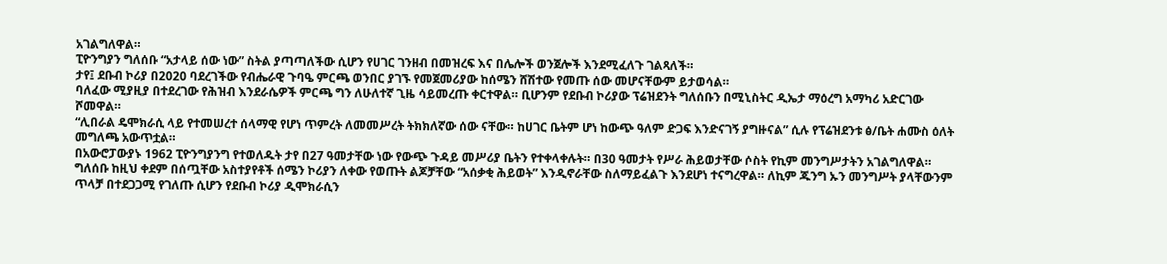አገልግለዋል።
ፒዮንግያን ግለሰቡ “አታላይ ሰው ነው” ስትል ያጣጣለችው ሲሆን የሀገር ገንዘብ በመዝረፍ እና በሌሎች ወንጀሎች እንደሚፈለጉ ገልጻለች።
ታየ፤ ደቡብ ኮሪያ በ2020 ባደረገችው የብሔራዊ ጉባዔ ምርጫ ወንበር ያገኙ የመጀመሪያው ከሰሜን ሸሽተው የመጡ ሰው መሆናቸውም ይታወሳል።
ባለፈው ሚያዚያ በተደረገው የሕዝብ እንደራሴዎች ምርጫ ግን ለሁለተኛ ጊዜ ሳይመረጡ ቀርተዋል። ቢሆንም የደቡብ ኮሪያው ፕሬዝደንት ግለሰቡን በሚኒስትር ዲኤታ ማዕረግ አማካሪ አድርገው ሾመዋል።
“ሊበራል ዴሞክራሲ ላይ የተመሠረተ ሰላማዊ የሆነ ጥምረት ለመመሥረት ትክክለኛው ሰው ናቸው። ከሀገር ቤትም ሆነ ከውጭ ዓለም ድጋፍ እንድናገኝ ያግዙናል” ሲሉ የፕሬዝደንቱ ፅ/ቤት ሐሙስ ዕለት መግለጫ አውጥቷል።
በአውሮፓውያኑ 1962 ፒዮንግያንግ የተወለዱት ታየ በ27 ዓመታቸው ነው የውጭ ጉዳይ መሥሪያ ቤትን የተቀላቀሉት። በ30 ዓመታት የሥራ ሕይወታቸው ሶስት የኪም መንግሥታትን አገልግለዋል።
ግለሰቡ ከዚህ ቀደም በሰጧቸው አስተያየቶች ሰሜን ኮሪያን ለቀው የወጡት ልጆቻቸው “አሰቃቂ ሕይወት” እንዲኖራቸው ስለማይፈልጉ እንደሆነ ተናግረዋል። ለኪም ጁንግ ኡን መንግሥት ያላቸውንም ጥላቻ በተደጋጋሚ የገለጡ ሲሆን የደቡብ ኮሪያ ዲሞክራሲን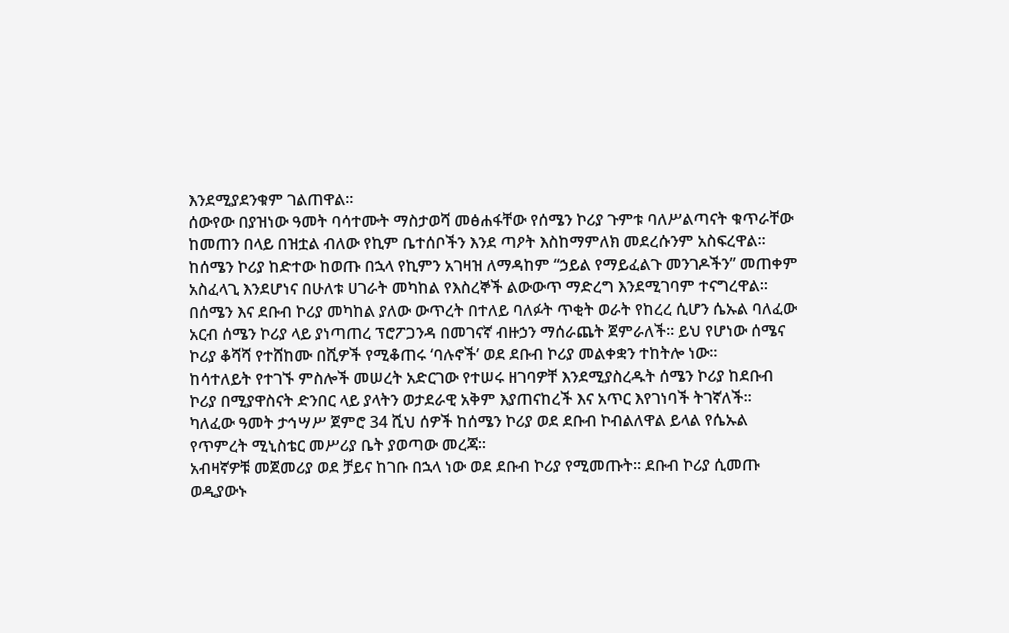እንደሚያደንቁም ገልጠዋል።
ሰውየው በያዝነው ዓመት ባሳተሙት ማስታወሻ መፅሐፋቸው የሰሜን ኮሪያ ጉምቱ ባለሥልጣናት ቁጥራቸው ከመጠን በላይ በዝቷል ብለው የኪም ቤተሰቦችን እንደ ጣዖት እስከማምለክ መደረሱንም አስፍረዋል።
ከሰሜን ኮሪያ ከድተው ከወጡ በኋላ የኪምን አገዛዝ ለማዳከም “ኃይል የማይፈልጉ መንገዶችን” መጠቀም አስፈላጊ እንደሆነና በሁለቱ ሀገራት መካከል የእስረኞች ልውውጥ ማድረግ እንደሚገባም ተናግረዋል።
በሰሜን እና ደቡብ ኮሪያ መካከል ያለው ውጥረት በተለይ ባለፉት ጥቂት ወራት የከረረ ሲሆን ሴኡል ባለፈው አርብ ሰሜን ኮሪያ ላይ ያነጣጠረ ፕሮፖጋንዳ በመገናኛ ብዙኃን ማሰራጨት ጀምራለች። ይህ የሆነው ሰሜና ኮሪያ ቆሻሻ የተሸከሙ በሺዎች የሚቆጠሩ ‘ባሉኖች’ ወደ ደቡብ ኮሪያ መልቀቋን ተከትሎ ነው።
ከሳተለይት የተገኙ ምስሎች መሠረት አድርገው የተሠሩ ዘገባዎቸ እንደሚያስረዱት ሰሜን ኮሪያ ከደቡብ ኮሪያ በሚያዋስናት ድንበር ላይ ያላትን ወታደራዊ አቅም እያጠናከረች እና አጥር እየገነባች ትገኛለች።
ካለፈው ዓመት ታኅሣሥ ጀምሮ 34 ሺህ ሰዎች ከሰሜን ኮሪያ ወደ ደቡብ ኮብልለዋል ይላል የሴኡል የጥምረት ሚኒስቴር መሥሪያ ቤት ያወጣው መረጃ።
አብዛኛዎቹ መጀመሪያ ወደ ቻይና ከገቡ በኋላ ነው ወደ ደቡብ ኮሪያ የሚመጡት። ደቡብ ኮሪያ ሲመጡ ወዲያውኑ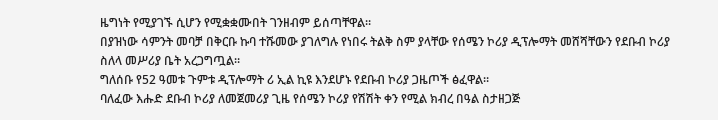ዜግነት የሚያገኙ ሲሆን የሚቋቋሙበት ገንዘብም ይሰጣቸዋል።
በያዝነው ሳምንት መባቻ በቅርቡ ኩባ ተሹመው ያገለግሉ የነበሩ ትልቅ ስም ያላቸው የሰሜን ኮሪያ ዲፕሎማት መሸሻቸውን የደቡብ ኮሪያ ስለላ መሥሪያ ቤት አረጋግጧል።
ግለሰቡ የ52 ዓመቱ ጉምቱ ዲፕሎማት ሪ ኢል ኪዩ እንደሆኑ የደቡብ ኮሪያ ጋዜጦች ፅፈዋል።
ባለፈው እሑድ ደቡብ ኮሪያ ለመጀመሪያ ጊዜ የሰሜን ኮሪያ የሽሽት ቀን የሚል ክብረ በዓል ስታዘጋጅ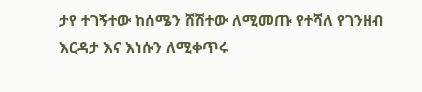ታየ ተገኝተው ከሰሜን ሸሽተው ለሚመጡ የተሻለ የገንዘብ እርዳታ እና እነሱን ለሚቀጥሩ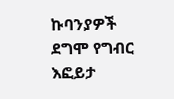ኩባንያዎች ደግሞ የግብር እፎይታ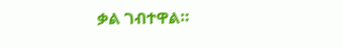ቃል ገብተዋል።